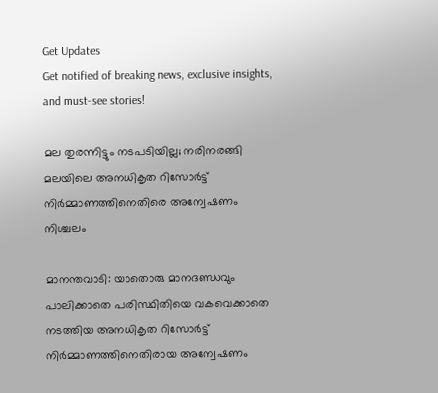Get Updates
Get notified of breaking news, exclusive insights, and must-see stories!

മല തുരന്നിട്ടും നടപടിയില്ല; നരിനരങ്ങി മലയിലെ അനധികൃത റിസോര്‍ട്ട് നിര്‍മ്മാണത്തിനെതിരെ അന്വേഷണം നിശ്ചലം

മാനന്തവാടി: യാതൊരു മാനദണ്ഡവും പാലിക്കാതെ പരിസ്ഥിതിയെ വകവെക്കാതെ നടത്തിയ അനധികൃത റിസോര്‍ട്ട് നിര്‍മ്മാണത്തിനെതിരായ അന്വേഷണം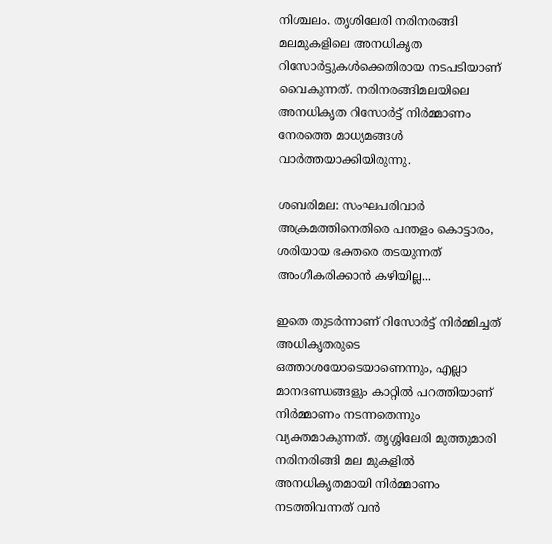നിശ്ചലം. തൃശിലേരി നരിനരങ്ങി മലമുകളിലെ അനധികൃത റിസോര്‍ട്ടുകള്‍ക്കെതിരായ നടപടിയാണ് വൈകുന്നത്. നരിനരങ്ങിമലയിലെ അനധികൃത റിസോര്‍ട്ട് നിര്‍മ്മാണം നേരത്തെ മാധ്യമങ്ങള്‍ വാര്‍ത്തയാക്കിയിരുന്നു.

ശബരിമല: സംഘപരിവാർ അക്രമത്തിനെതിരെ പന്തളം കൊട്ടാരം, ശരിയായ ഭക്തരെ തടയുന്നത് അംഗീകരിക്കാൻ കഴിയില്ല...

ഇതെ തുടര്‍ന്നാണ് റിസോര്‍ട്ട് നിര്‍മ്മിച്ചത് അധികൃതരുടെ ഒത്താശയോടെയാണെന്നും, എല്ലാ മാനദണ്ഡങ്ങളും കാറ്റില്‍ പറത്തിയാണ് നിര്‍മ്മാണം നടന്നതെന്നും വ്യക്തമാകുന്നത്. തൃശ്ശിലേരി മുത്തുമാരി നരിനരിങ്ങി മല മുകളില്‍ അനധികൃതമായി നിര്‍മ്മാണം നടത്തിവന്നത് വന്‍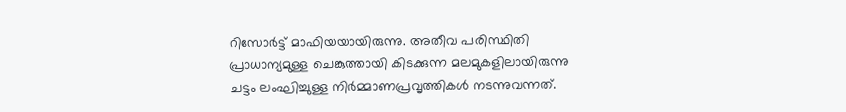റിസോര്‍ട്ട് മാഫിയയായിരുന്നു. അതീവ പരിസ്ഥിതി പ്രാധാന്യമുള്ള ചെങ്കുത്തായി കിടക്കുന്ന മലമുകളിലായിരുന്നു ചട്ടം ലംഘിച്ചുള്ള നിര്‍മ്മാണപ്രവൃത്തികള്‍ നടന്നുവന്നത്.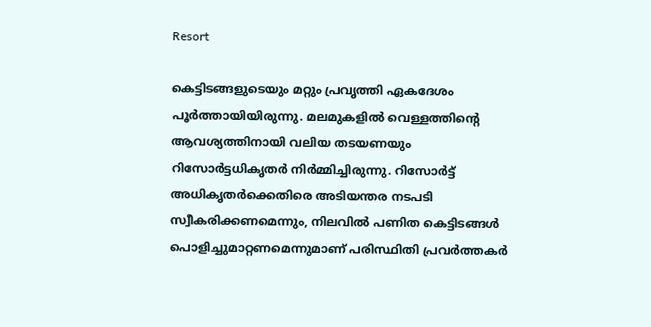Resort

കെട്ടിടങ്ങളുടെയും മറ്റും പ്രവൃത്തി ഏകദേശം പൂര്‍ത്തായിയിരുന്നു. മലമുകളില്‍ വെള്ളത്തിന്റെ ആവശ്യത്തിനായി വലിയ തടയണയും റിസോര്‍ട്ടധികൃതര്‍ നിര്‍മ്മിച്ചിരുന്നു. റിസോര്‍ട്ട് അധികൃതര്‍ക്കെതിരെ അടിയന്തര നടപടി സ്വീകരിക്കണമെന്നും, നിലവില്‍ പണിത കെട്ടിടങ്ങള്‍ പൊളിച്ചുമാറ്റണമെന്നുമാണ് പരിസ്ഥിതി പ്രവര്‍ത്തകര്‍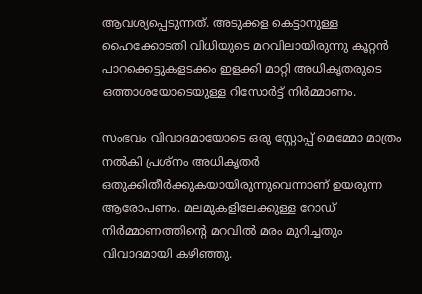ആവശ്യപ്പെടുന്നത്. അടുക്കള കെട്ടാനുള്ള ഹൈക്കോടതി വിധിയുടെ മറവിലായിരുന്നു കൂറ്റന്‍ പാറക്കെട്ടുകളടക്കം ഇളക്കി മാറ്റി അധികൃതരുടെ ഒത്താശയോടെയുള്ള റിസോര്‍ട്ട് നിര്‍മ്മാണം.

സംഭവം വിവാദമായോടെ ഒരു സ്റ്റോപ്പ് മെമ്മോ മാത്രം നല്‍കി പ്രശ്‌നം അധികൃതര്‍ ഒതുക്കിതീര്‍ക്കുകയായിരുന്നുവെന്നാണ് ഉയരുന്ന ആരോപണം. മലമുകളിലേക്കുള്ള റോഡ് നിര്‍മ്മാണത്തിന്റെ മറവില്‍ മരം മുറിച്ചതും വിവാദമായി കഴിഞ്ഞു.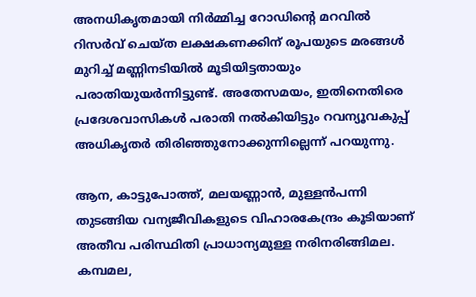അനധികൃതമായി നിര്‍മ്മിച്ച റോഡിന്റെ മറവില്‍ റിസര്‍വ് ചെയ്ത ലക്ഷകണക്കിന് രൂപയുടെ മരങ്ങള്‍ മുറിച്ച് മണ്ണിനടിയില്‍ മൂടിയിട്ടതായും പരാതിയുയര്‍ന്നിട്ടുണ്ട്. അതേസമയം, ഇതിനെതിരെ പ്രദേശവാസികള്‍ പരാതി നല്‍കിയിട്ടും റവന്യൂവകുപ്പ് അധികൃതര്‍ തിരിഞ്ഞുനോക്കുന്നില്ലെന്ന് പറയുന്നു.

ആന, കാട്ടുപോത്ത്, മലയണ്ണാന്‍, മുള്ളന്‍പന്നി തുടങ്ങിയ വന്യജീവികളുടെ വിഹാരകേന്ദ്രം കൂടിയാണ് അതീവ പരിസ്ഥിതി പ്രാധാന്യമുള്ള നരിനരിങ്ങിമല. കമ്പമല,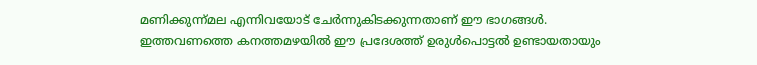മണിക്കുന്ന്മല എന്നിവയോട് ചേര്‍ന്നുകിടക്കുന്നതാണ് ഈ ഭാഗങ്ങള്‍. ഇത്തവണത്തെ കനത്തമഴയില്‍ ഈ പ്രദേശത്ത് ഉരുള്‍പൊട്ടല്‍ ഉണ്ടായതായും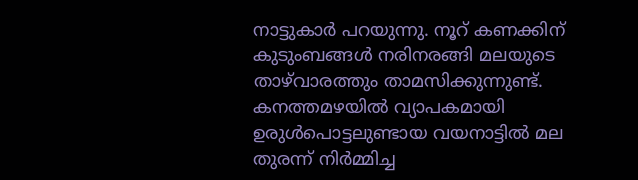നാട്ടുകാര്‍ പറയുന്നു. നൂറ് കണക്കിന് കുടുംബങ്ങള്‍ നരിനരങ്ങി മലയുടെ താഴ്‌വാരത്തും താമസിക്കുന്നുണ്ട്. കനത്തമഴയില്‍ വ്യാപകമായി ഉരുള്‍പൊട്ടലുണ്ടായ വയനാട്ടില്‍ മല തുരന്ന് നിര്‍മ്മിച്ച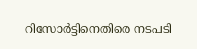റിസോര്‍ട്ടിനെതിരെ നടപടി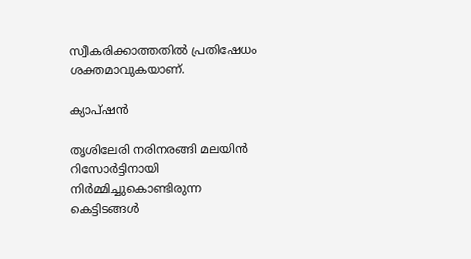സ്വീകരിക്കാത്തതില്‍ പ്രതിഷേധം ശക്തമാവുകയാണ്.

ക്യാപ്ഷന്‍

തൃശിലേരി നരിനരങ്ങി മലയിന്‍ റിസോര്‍ട്ടിനായി നിര്‍മ്മിച്ചുകൊണ്ടിരുന്ന കെട്ടിടങ്ങള്‍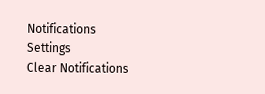Notifications
Settings
Clear Notifications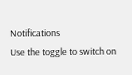Notifications
Use the toggle to switch on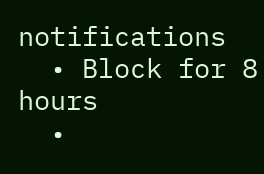notifications
  • Block for 8 hours
  •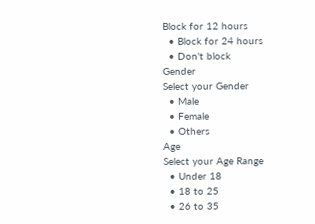Block for 12 hours
  • Block for 24 hours
  • Don't block
Gender
Select your Gender
  • Male
  • Female
  • Others
Age
Select your Age Range
  • Under 18
  • 18 to 25
  • 26 to 35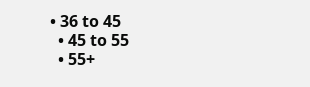• 36 to 45
  • 45 to 55
  • 55+